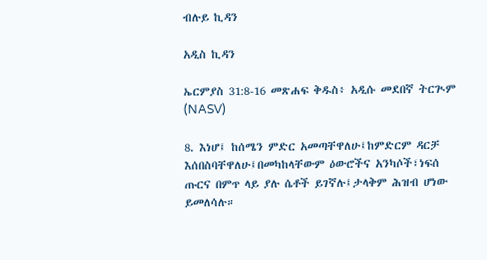ብሉይ ኪዳን

አዲስ ኪዳን

ኤርምያስ 31:8-16 መጽሐፍ ቅዱስ፥ አዲሱ መደበኛ ትርጒም (NASV)

8. እነሆ፤ ከሰሜን ምድር አመጣቸዋለሁ፤ከምድርም ዳርቻ እሰበስባቸዋለሁ፤በመካከላቸውም ዕውሮችና አንካሶች፣ነፍሰ ጡርና በምጥ ላይ ያሉ ሴቶች ይገኛሉ፤ታላቅም ሕዝብ ሆነው ይመለሳሉ።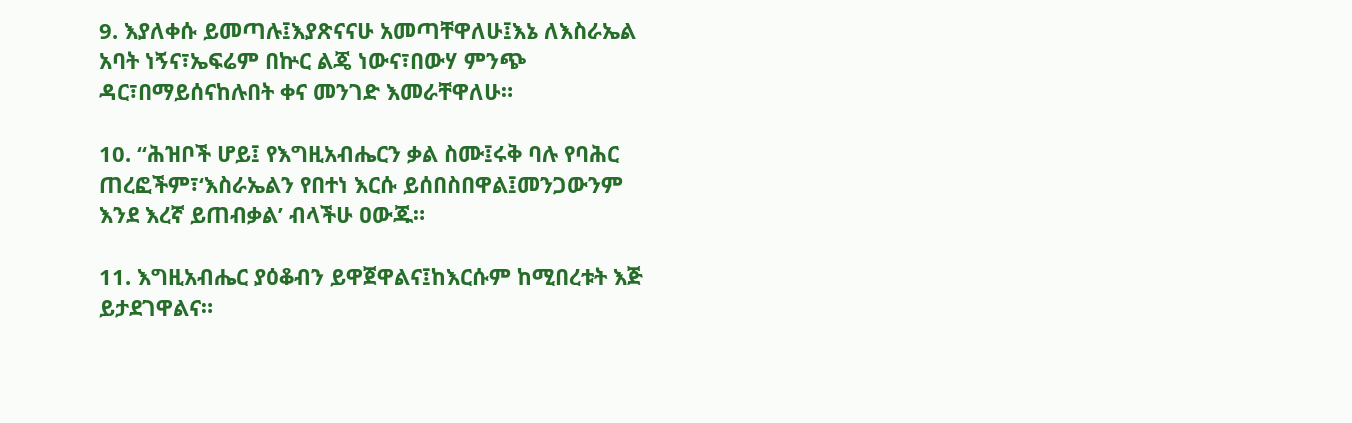9. እያለቀሱ ይመጣሉ፤እያጽናናሁ አመጣቸዋለሁ፤እኔ ለእስራኤል አባት ነኝና፣ኤፍሬም በኵር ልጄ ነውና፣በውሃ ምንጭ ዳር፣በማይሰናከሉበት ቀና መንገድ እመራቸዋለሁ።

10. “ሕዝቦች ሆይ፤ የእግዚአብሔርን ቃል ስሙ፤ሩቅ ባሉ የባሕር ጠረፎችም፣‘እስራኤልን የበተነ እርሱ ይሰበስበዋል፤መንጋውንም እንደ እረኛ ይጠብቃል’ ብላችሁ ዐውጁ።

11. እግዚአብሔር ያዕቆብን ይዋጀዋልና፤ከእርሱም ከሚበረቱት እጅ ይታደገዋልና።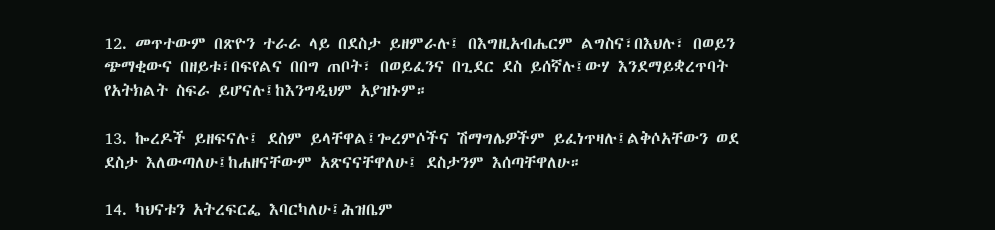12. መጥተውም በጽዮን ተራራ ላይ በደስታ ይዘምራሉ፤ በእግዚአብሔርም ልግስና፣በእህሉ፣ በወይን ጭማቂውና በዘይቱ፣በፍየልና በበግ ጠቦት፣ በወይፈንና በጊደር ደስ ይሰኛሉ፤ውሃ እንደማይቋረጥባት የአትክልት ስፍራ ይሆናሉ፤ከእንግዲህም አያዝኑም።

13. ኰረዶች ይዘፍናሉ፤ ደስም ይላቸዋል፤ጐረምሶችና ሽማግሌዎችም ይፈነጥዛሉ፤ልቅሶአቸውን ወደ ደስታ እለውጣለሁ፤ከሐዘናቸውም አጽናናቸዋለሁ፤ ደስታንም እሰጣቸዋለሁ።

14. ካህናቱን አትረፍርፌ እባርካለሁ፤ሕዝቤም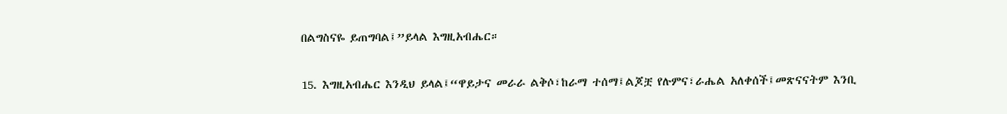በልግስናዬ ይጠግባል፤”ይላል እግዚአብሔር።

15. እግዚአብሔር እንዲህ ይላል፤“ዋይታና መራራ ልቅሶ፣ከራማ ተሰማ፤ልጆቿ የሉምና፣ራሔል አለቀሰች፤መጽናናትም እንቢ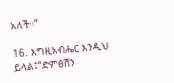አለች።”

16. እግዚአብሔር እንዲህ ይላል፤“ድምፅሽን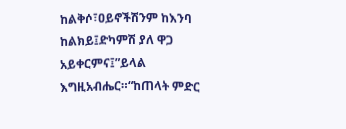ከልቅሶ፣ዐይኖችሽንም ከእንባ ከልክይ፤ድካምሽ ያለ ዋጋ አይቀርምና፤”ይላል እግዚአብሔር።“ከጠላት ምድር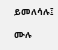ይመለሳሉ፤

ሙሉ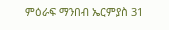ምዕራፍ ማንበብ ኤርምያስ 31